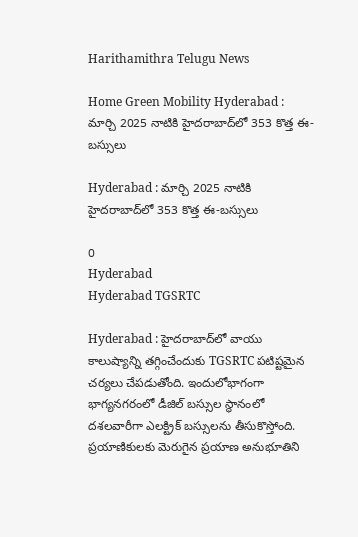Harithamithra Telugu News

Home Green Mobility Hyderabad : మార్చి 2025 నాటికి హైదరాబాద్‌లో 353 కొత్త ఈ-బస్సులు

Hyderabad : మార్చి 2025 నాటికి హైదరాబాద్‌లో 353 కొత్త ఈ-బస్సులు

0
Hyderabad
Hyderabad TGSRTC

Hyderabad : హైద‌రాబాద్‌లో వాయు కాలుష్యాన్ని త‌గ్గించేందుకు TGSRTC ప‌టిష్ట‌మైన చ‌ర్య‌లు చేప‌డుతోంది. ఇందులోభాగంగా భాగ్యనగరంలో డీజిల్ బ‌స్సుల స్థానంలో ద‌శ‌ల‌వారీగా ఎల‌క్ట్రిక్ బ‌స్సుల‌ను తీసుకొస్తోంది. ప్రయాణికులకు మెరుగైన ప్రయాణ అనుభూతిని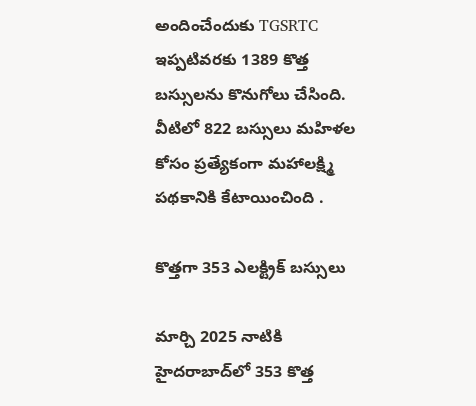అందించేందుకు TGSRTC ఇప్ప‌టివ‌ర‌కు 1389 కొత్త బస్సులను కొనుగోలు చేసింది. వీటిలో 822 బస్సులు మహిళల కోసం ప్రత్యేకంగా మహాలక్ష్మి పథకానికి కేటాయించింది .

కొత్త‌గా 353 ఎల‌క్ట్రిక్ బ‌స్సులు

మార్చి 2025 నాటికి హైదరాబాద్‌లో 353 కొత్త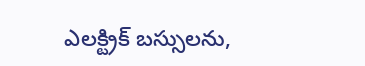ఎలక్ట్రిక్ బస్సులను,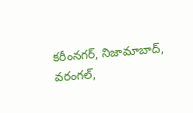కరీంనగర్, నిజామాబాద్, వరంగల్,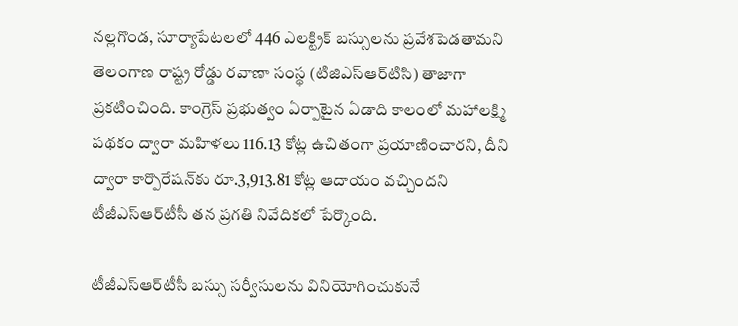నల్ల‌గొండ, సూర్యాపేటలలో 446 ఎలక్ట్రిక్ బస్సులను ప్రవేశపెడతామని తెలంగాణ రాష్ట్ర రోడ్డు రవాణా సంస్థ (టిజిఎస్‌ఆర్‌టిసి) తాజాగా ప్రకటించింది. కాంగ్రెస్ ప్రభుత్వం ఏర్పాటైన ఏడాది కాలంలో మహాలక్ష్మి పథకం ద్వారా మహిళలు 116.13 కోట్ల ఉచితంగా ప్ర‌యాణించార‌ని, దీని ద్వారా కార్పొరేషన్‌కు రూ.3,913.81 కోట్ల ఆదాయం వచ్చిందని టీజీఎస్‌ఆర్‌టీసీ తన ప్రగతి నివేదికలో పేర్కొంది.

టీజీఎస్‌ఆర్‌టీసీ బస్సు సర్వీసులను వినియోగించుకునే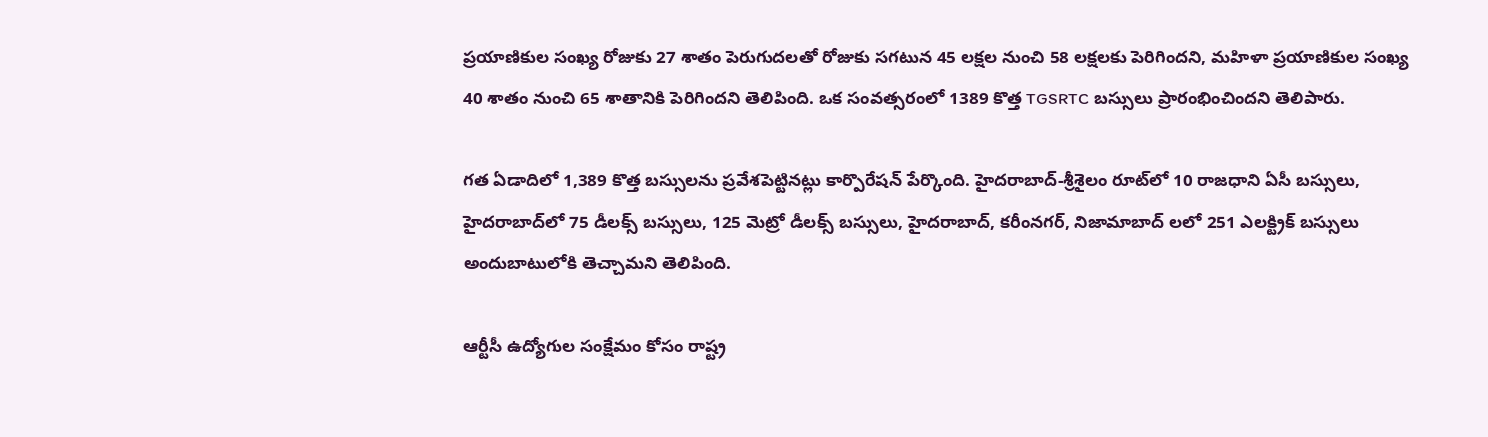ప్రయాణికుల సంఖ్య రోజుకు 27 శాతం పెరుగుదలతో రోజుకు సగటున 45 లక్షల నుంచి 58 లక్షలకు పెరిగిందని, మహిళా ప్రయాణికుల సంఖ్య 40 శాతం నుంచి 65 శాతానికి పెరిగిందని తెలిపింది. ఒక‌ సంవత్సరంలో 1389 కొత్త TGSRTC బస్సులు ప్రారంభించింద‌ని తెలిపారు.

గత ఏడాదిలో 1,389 కొత్త బస్సులను ప్రవేశపెట్టినట్లు కార్పొరేషన్‌ పేర్కొంది. హైదరాబాద్‌-శ్రీశైలం రూట్‌లో 10 రాజధాని ఏసీ బస్సులు, హైదరాబాద్‌లో 75 డీలక్స్‌ బస్సులు, 125 మెట్రో డీలక్స్‌ బస్సులు, హైదరాబాద్‌, కరీంనగర్‌, నిజామాబాద్ ల‌లో 251 ఎలక్ట్రిక్‌ బస్సులు అందుబాటులోకి తెచ్చామ‌ని తెలిపింది.

ఆర్టీసీ ఉద్యోగుల సంక్షేమం కోసం రాష్ట్ర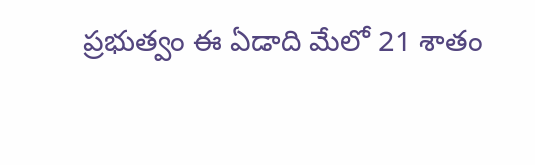ప్రభుత్వం ఈ ఏడాది మేలో 21 శాతం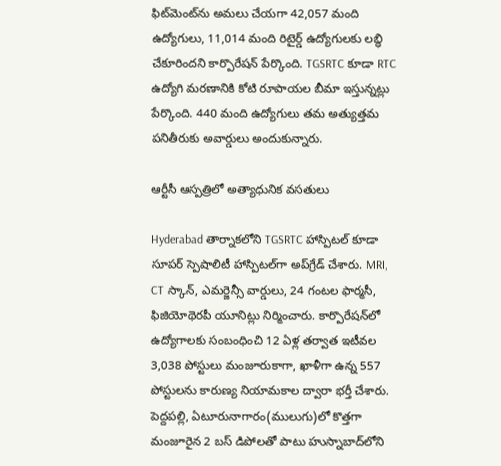ఫిట్‌మెంట్‌ను అమలు చేయగా 42,057 మంది ఉద్యోగులు, 11,014 మంది రిటైర్డ్ ఉద్యోగులకు లబ్ధి చేకూరిందని కార్పొరేషన్ పేర్కొంది. TGSRTC కూడా RTC ఉద్యోగి మరణానికి కోటి రూపాయల బీమా ఇస్తున్నట్లు పేర్కొంది. 440 మంది ఉద్యోగులు తమ అత్యుత్తమ పనితీరుకు అవార్డులు అందుకున్నారు.

ఆర్టీసీ ఆస్పత్రిలో అత్యాధునిక వసతులు

Hyderabad తార్నాకలోని TGSRTC హాస్పిటల్ కూడా సూపర్ స్పెషాలిటీ హాస్పిటల్‌గా అప్‌గ్రేడ్ చేశారు. MRI, CT స్కాన్, ఎమర్జెన్సీ వార్డులు, 24 గంటల ఫార్మసీ, ఫిజియోథెరపీ యూనిట్లు నిర్మించారు. కార్పొరేషన్‌లో ఉద్యోగాలకు సంబంధించి 12 ఏళ్ల తర్వాత ఇటీవల 3,038 పోస్టులు మంజూరుకాగా, ఖాళీగా ఉన్న 557 పోస్టులను కారుణ్య నియామకాల ద్వారా భర్తీ చేశారు.
పెద్దపల్లి, ఏటూరునాగారం(ములుగు)లో కొత్తగా మంజూరైన 2 బస్ డిపోలతో పాటు హుస్నాబాద్‌లోని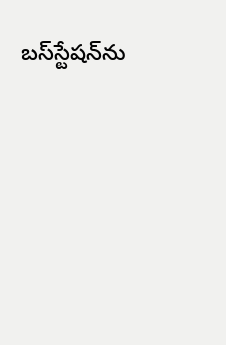బస్‌స్టేషన్‌ను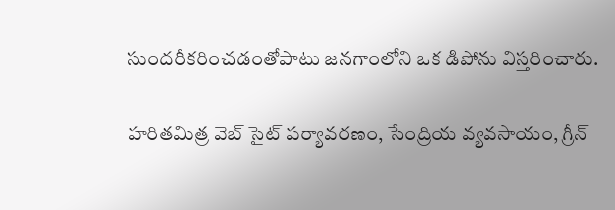సుందరీకరించడంతోపాటు జనగాంలోని ఒక డిపోను విస్తరించారు.

హరితమిత్ర వెబ్ సైట్ పర్యావరణం, సేంద్రియ వ్యవసాయం, గ్రీన్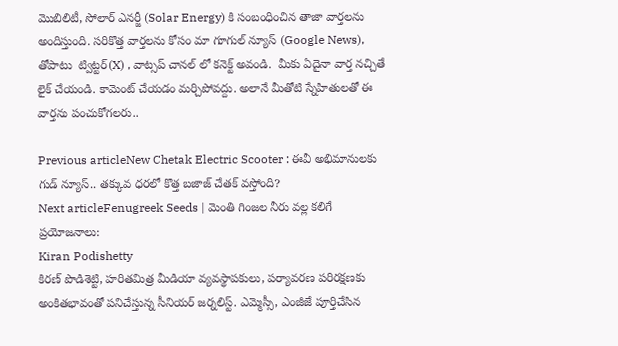మొబిలిటీ, సోలార్ ఎనర్జీ (Solar Energy) కి సంబంధించిన తాజా వార్తలను అందిస్తుంది. సరికొత్త వార్తలను కోసం మా గూగుల్ న్యూస్ (Google News), తోపాటు  ట్విట్టర్(X) , వాట్సప్ చానల్ లో కనెక్ట్ అవండి.  మీకు ఏదైనా వార్త నచ్చితే లైక్ చేయండి. కామెంట్ చేయడం మర్చిపోవద్దు. అలానే మీతోటి స్నేహితులతో ఈ వార్తను పంచుకోగలరు..

Previous articleNew Chetak Electric Scooter : ఈవీ అభిమానులకు గుడ్ న్యూస్.. తక్కువ ధరలో కొత్త‌ బ‌జాజ్ చేత‌క్ వ‌స్తోంది?
Next articleFenugreek Seeds | మెంతి గింజల నీరు వల్ల కలిగే ప్రయోజనాలు:
Kiran Podishetty
కిరణ్ పొడిశెట్టి, హరితమిత్ర మీడియా వ్యవస్థాపకులు, పర్యావరణ పరిరక్షణకు అంకితభావంతో పనిచేస్తున్న సీనియ‌ర్‌ జర్నలిస్ట్. ఎమ్మెస్సీ, ఎంజీజే పూర్తిచేసిన‌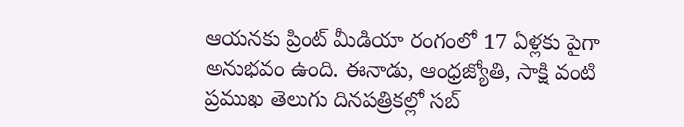ఆయనకు ప్రింట్ మీడియా రంగంలో 17 ఏళ్లకు పైగా అనుభవం ఉంది. ఈనాడు, ఆంధ్రజ్యోతి, సాక్షి వంటి ప్రముఖ తెలుగు దినపత్రికల్లో సబ్‌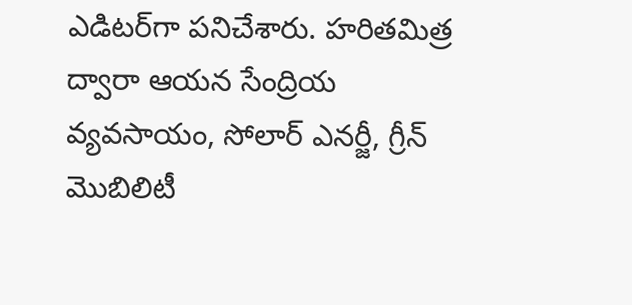ఎడిటర్‌గా ప‌నిచేశారు. హరితమిత్ర ద్వారా ఆయన సేంద్రియ వ్యవసాయం, సోలార్ ఎనర్జీ, గ్రీన్ మొబిలిటీ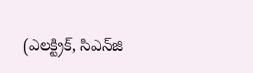(ఎలక్ట్రిక్‌, సిఎన్‌జి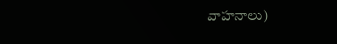వాహనాలు)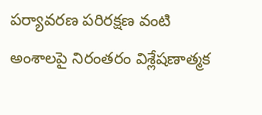ప‌ర్యావ‌ర‌ణ ప‌రిర‌క్ష‌ణ వంటి అంశాలపై నిరంతరం విశ్లేషణాత్మక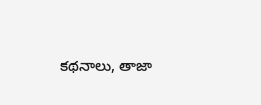కథనాలు, తాజా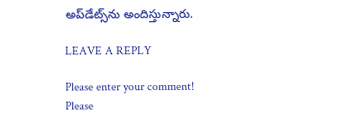అప్‌డేట్స్‌ను అందిస్తున్నారు.

LEAVE A REPLY

Please enter your comment!
Please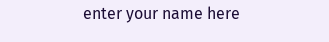enter your name here